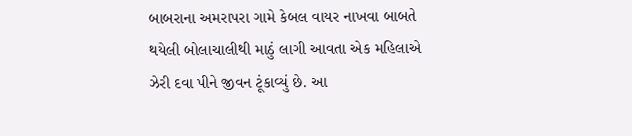બાબરાના અમરાપરા ગામે કેબલ વાયર નાખવા બાબતે થયેલી બોલાચાલીથી માઠું લાગી આવતા એક મહિલાએ ઝેરી દવા પીને જીવન ટૂંકાવ્યું છે. આ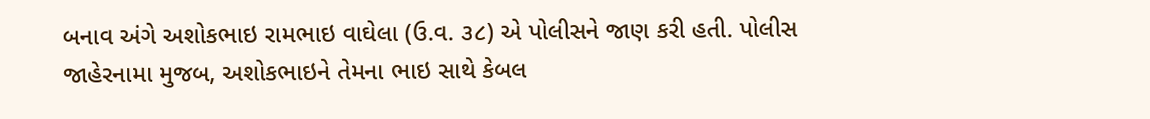બનાવ અંગે અશોકભાઇ રામભાઇ વાઘેલા (ઉ.વ. ૩૮) એ પોલીસને જાણ કરી હતી. પોલીસ જાહેરનામા મુજબ, અશોકભાઇને તેમના ભાઇ સાથે કેબલ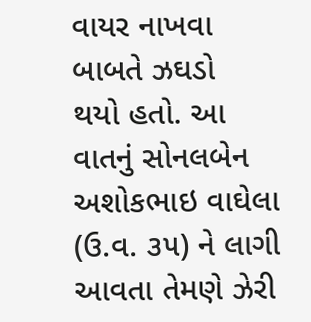વાયર નાખવા બાબતે ઝઘડો
થયો હતો. આ વાતનું સોનલબેન અશોકભાઇ વાઘેલા (ઉ.વ. ૩૫) ને લાગી આવતા તેમણે ઝેરી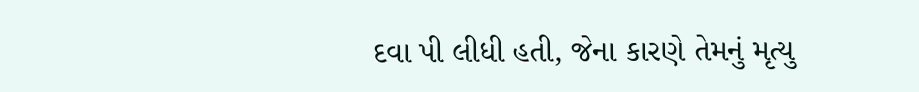દવા પી લીધી હતી, જેના કારણે તેમનું મૃત્યુ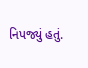નિપજ્યું હતું.